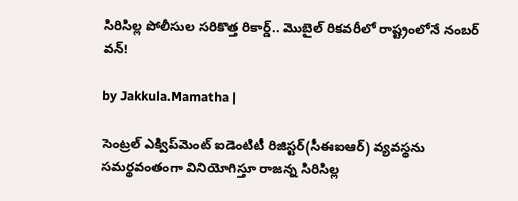సిరిసిల్ల పోలీసుల సరికొత్త రికార్డ్.. మొబైల్ రికవరీలో రాష్ట్రంలోనే నంబర్ వన్!

by Jakkula.Mamatha |

సెంట్రల్ ఎక్విప్‌మెంట్ ఐడెంటిటీ రిజిస్టర్(సీఈఐఆర్) వ్యవస్థను సమర్థవంతంగా వినియోగిస్తూ రాజన్న సిరిసిల్ల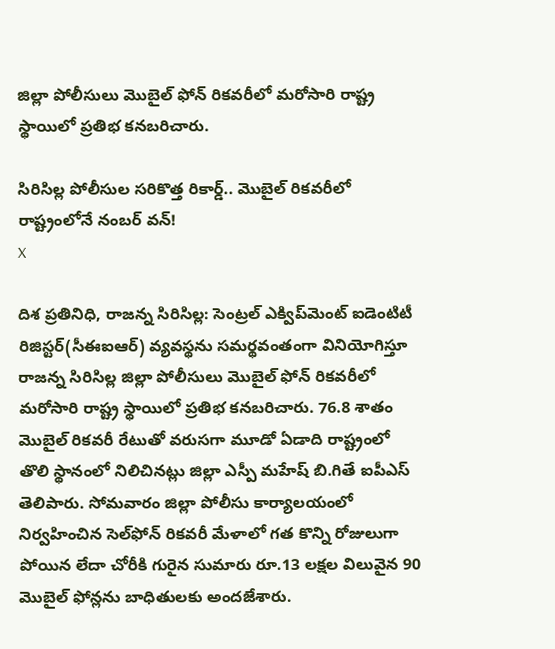జిల్లా పోలీసులు మొబైల్ ఫోన్ రికవరీలో మరోసారి రాష్ట్ర స్థాయిలో ప్రతిభ కనబరిచారు.

సిరిసిల్ల పోలీసుల సరికొత్త రికార్డ్.. మొబైల్ రికవరీలో రాష్ట్రంలోనే నంబర్ వన్!
X

దిశ ప్రతినిధి, రాజన్న సిరిసిల్ల: సెంట్రల్ ఎక్విప్‌మెంట్ ఐడెంటిటీ రిజిస్టర్(సీఈఐఆర్) వ్యవస్థను సమర్థవంతంగా వినియోగిస్తూ రాజన్న సిరిసిల్ల జిల్లా పోలీసులు మొబైల్ ఫోన్ రికవరీలో మరోసారి రాష్ట్ర స్థాయిలో ప్రతిభ కనబరిచారు. 76.8 శాతం మొబైల్ రికవరీ రేటుతో వరుసగా మూడో ఏడాది రాష్ట్రంలో తొలి స్థానంలో నిలిచినట్లు జిల్లా ఎస్పీ మహేష్ బి.గితే ఐపీఎస్ తెలిపారు. సోమవారం జిల్లా పోలీసు కార్యాలయంలో నిర్వహించిన సెల్‌ఫోన్ రికవరీ మేళాలో గత కొన్ని రోజులుగా పోయిన లేదా చోరీకి గురైన సుమారు రూ.13 లక్షల విలువైన 90 మొబైల్ ఫోన్లను బాధితులకు అందజేశారు.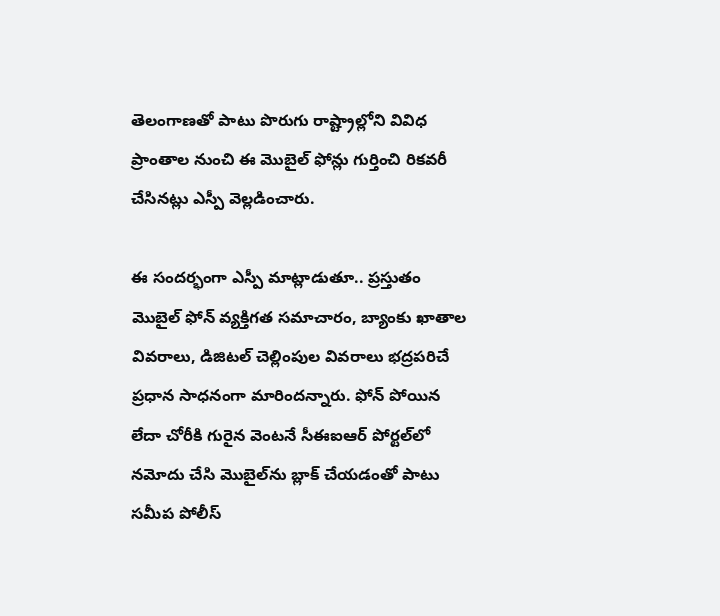తెలంగాణతో పాటు పొరుగు రాష్ట్రాల్లోని వివిధ ప్రాంతాల నుంచి ఈ మొబైల్ ఫోన్లు గుర్తించి రికవరీ చేసినట్లు ఎస్పీ వెల్లడించారు.

ఈ సందర్భంగా ఎస్పీ మాట్లాడుతూ.. ప్రస్తుతం మొబైల్ ఫోన్ వ్యక్తిగత సమాచారం, బ్యాంకు ఖాతాల వివరాలు, డిజిటల్ చెల్లింపుల వివరాలు భద్రపరిచే ప్రధాన సాధనంగా మారిందన్నారు. ఫోన్ పోయిన లేదా చోరీకి గురైన వెంటనే సీఈఐఆర్ పోర్టల్‌లో నమోదు చేసి మొబైల్‌ను బ్లాక్ చేయడంతో పాటు సమీప పోలీస్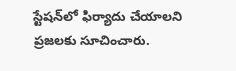స్టేషన్‌లో ఫిర్యాదు చేయాలని ప్రజలకు సూచించారు.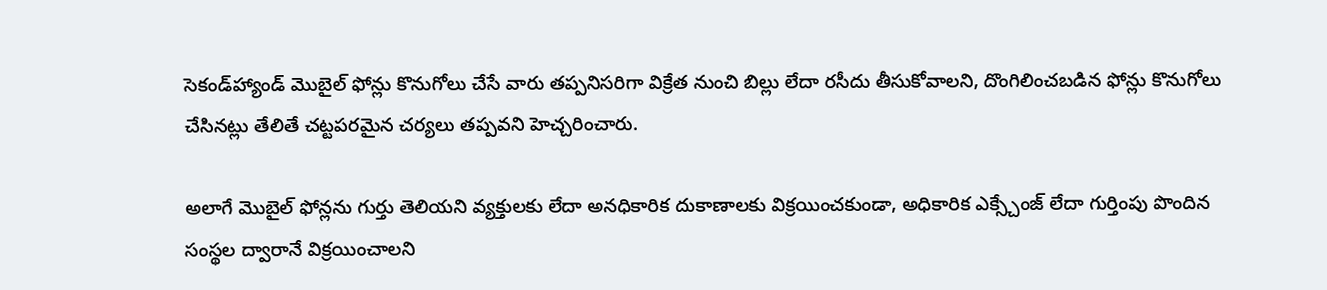సెకండ్‌హ్యాండ్ మొబైల్ ఫోన్లు కొనుగోలు చేసే వారు తప్పనిసరిగా విక్రేత నుంచి బిల్లు లేదా రసీదు తీసుకోవాలని, దొంగిలించబడిన ఫోన్లు కొనుగోలు చేసినట్లు తేలితే చట్టపరమైన చర్యలు తప్పవని హెచ్చరించారు.

అలాగే మొబైల్ ఫోన్లను గుర్తు తెలియని వ్యక్తులకు లేదా అనధికారిక దుకాణాలకు విక్రయించకుండా, అధికారిక ఎక్స్చేంజ్ లేదా గుర్తింపు పొందిన సంస్థల ద్వారానే విక్రయించాలని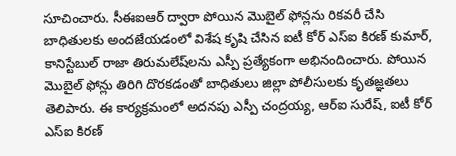సూచించారు. సీఈఐఆర్ ద్వారా పోయిన మొబైల్ ఫోన్లను రికవరీ చేసి బాధితులకు అందజేయడంలో విశేష కృషి చేసిన ఐటీ కోర్ ఎస్‌ఐ కిరణ్ కుమార్, కానిస్టేబుల్ రాజా తిరుమలేష్‌లను ఎస్పీ ప్రత్యేకంగా అభినందించారు. పోయిన మొబైల్ ఫోన్లు తిరిగి దొరకడంతో బాధితులు జిల్లా పోలీసులకు కృతజ్ఞతలు తెలిపారు. ఈ కార్యక్రమంలో అదనపు ఎస్పీ చంద్రయ్య, ఆర్‌ఐ సురేష్, ఐటీ కోర్ ఎస్‌ఐ కిరణ్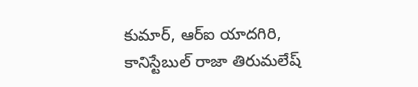కుమార్, ఆర్‌ఐ యాదగిరి, కానిస్టేబుల్ రాజా తిరుమలేష్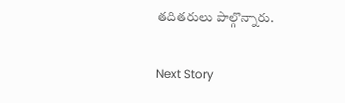తదితరులు పాల్గొన్నారు.

Next Story